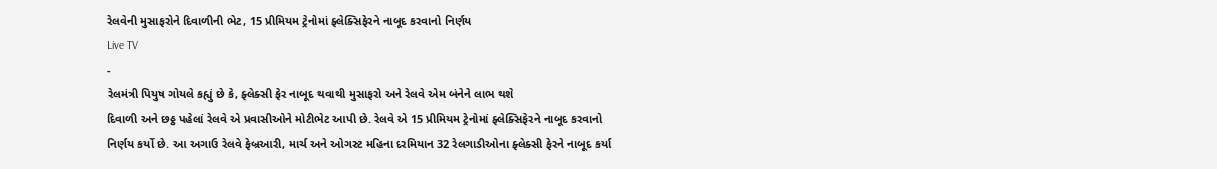રેલવેની મુસાફરોને દિવાળીની ભેટ, 15 પ્રીમિયમ ટ્રેનોમાં ફ્લેક્સિફેરને નાબૂદ કરવાનો નિર્ણય
Live TV
-
રેલમંત્રી પિયુષ ગોયલે કહ્યું છે કે, ફ્લેક્સી ફેર નાબૂદ થવાથી મુસાફરો અને રેલવે એમ બંનેને લાભ થશે
દિવાળી અને છઠ્ઠ પહેલાં રેલવે એ પ્રવાસીઓને મોટીભેટ આપી છે. રેલવે એ 15 પ્રીમિયમ ટ્રેનોમાં ફ્લેક્સિફેરને નાબૂદ કરવાનો નિર્ણય કર્યો છે. આ અગાઉ રેલવે ફેબ્રઆરી, માર્ચ અને ઓગસ્ટ મહિના દરમિયાન 32 રેલગાડીઓના ફ્લેક્સી ફેરને નાબૂદ કર્યા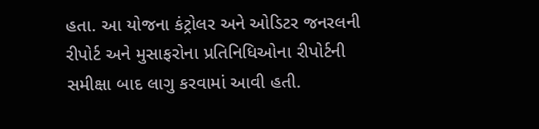હતા. આ યોજના કંટ્રોલર અને ઓડિટર જનરલની રીપોર્ટ અને મુસાફરોના પ્રતિનિધિઓના રીપોર્ટની સમીક્ષા બાદ લાગુ કરવામાં આવી હતી.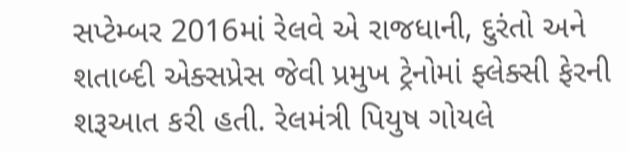સપ્ટેમ્બર 2016માં રેલવે એ રાજધાની, દુરંતો અને શતાબ્દી એક્સપ્રેસ જેવી પ્રમુખ ટ્રેનોમાં ફ્લેક્સી ફેરની શરૂઆત કરી હતી. રેલમંત્રી પિયુષ ગોયલે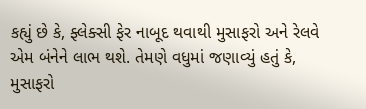કહ્યું છે કે, ફ્લેક્સી ફેર નાબૂદ થવાથી મુસાફરો અને રેલવે એમ બંનેને લાભ થશે. તેમણે વધુમાં જણાવ્યું હતું કે, મુસાફરો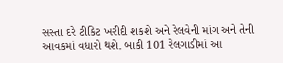સસ્તા દરે ટીકિટ ખરીદી શકશે અને રેલવેની માંગ અને તેની આવકમાં વધારો થશે. બાકી 101 રેલગાડીમાં આ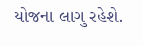યોજના લાગુ રહેશે.